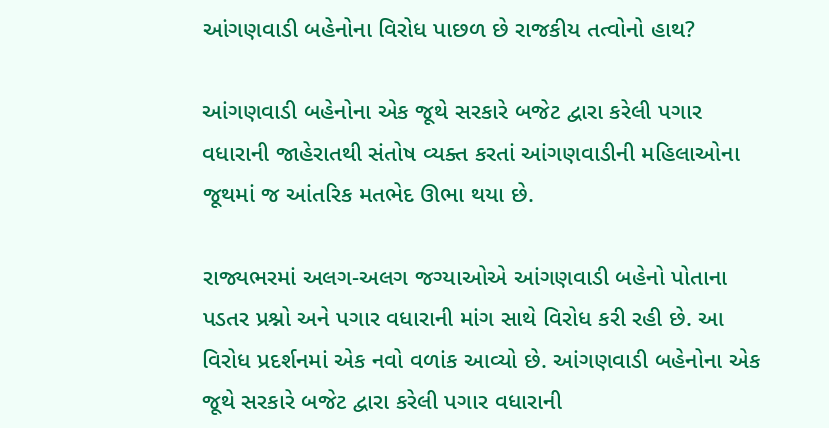આંગણવાડી બહેનોના વિરોધ પાછળ છે રાજકીય તત્વોનો હાથ?

આંગણવાડી બહેનોના એક જૂથે સરકારે બજેટ દ્વારા કરેલી પગાર વધારાની જાહેરાતથી સંતોષ વ્યક્ત કરતાં આંગણવાડીની મહિલાઓના જૂથમાં જ આંતરિક મતભેદ ઊભા થયા છે.

રાજ્યભરમાં અલગ-અલગ જગ્યાઓએ આંગણવાડી બહેનો પોતાના પડતર પ્રશ્નો અને પગાર વધારાની માંગ સાથે વિરોધ કરી રહી છે. આ વિરોધ પ્રદર્શનમાં એક નવો વળાંક આવ્યો છે. આંગણવાડી બહેનોના એક જૂથે સરકારે બજેટ દ્વારા કરેલી પગાર વધારાની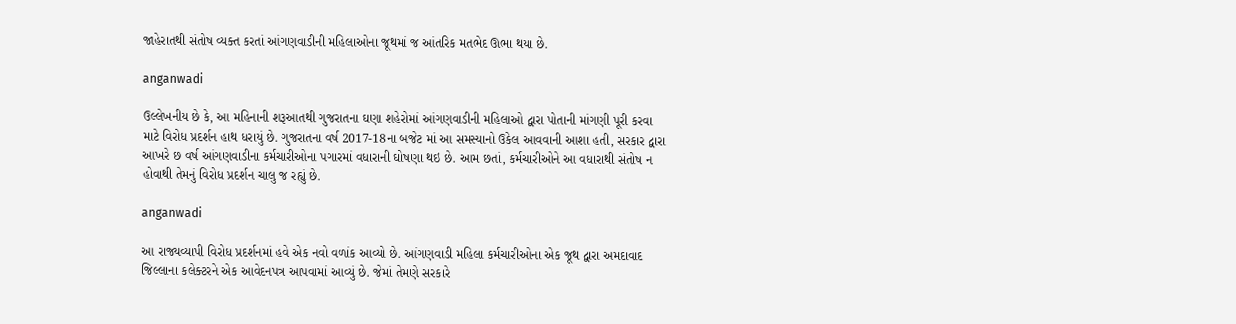જાહેરાતથી સંતોષ વ્યક્ત કરતાં આંગણવાડીની મહિલાઓના જૂથમાં જ આંતરિક મતભેદ ઊભા થયા છે.

anganwadi

ઉલ્લેખનીય છે કે, આ મહિનાની શરૂઆતથી ગુજરાતના ઘણા શહેરોમાં આંગણવાડીની મહિલાઓ દ્વારા પોતાની માંગણી પૂરી કરવા માટે વિરોધ પ્રદર્શન હાથ ધરાયું છે. ગુજરાતના વર્ષ 2017-18ના બજેટ માં આ સમસ્યાનો ઉકેલ આવવાની આશા હતી, સરકાર દ્વારા આખરે છ વર્ષ આંગણવાડીના કર્મચારીઓના પગારમાં વધારાની ઘોષણા થઇ છે. આમ છતાં, કર્મચારીઓને આ વધારાથી સંતોષ ન હોવાથી તેમનું વિરોધ પ્રદર્શન ચાલુ જ રહ્યું છે.

anganwadi

આ રાજ્યવ્યાપી વિરોધ પ્રદર્શનમાં હવે એક નવો વળાંક આવ્યો છે. આંગણવાડી મહિલા કર્મચારીઓના એક જૂથ દ્વારા અમદાવાદ જિલ્લાના કલેક્ટરને એક આવેદનપત્ર આપવામાં આવ્યું છે. જેમાં તેમણે સરકારે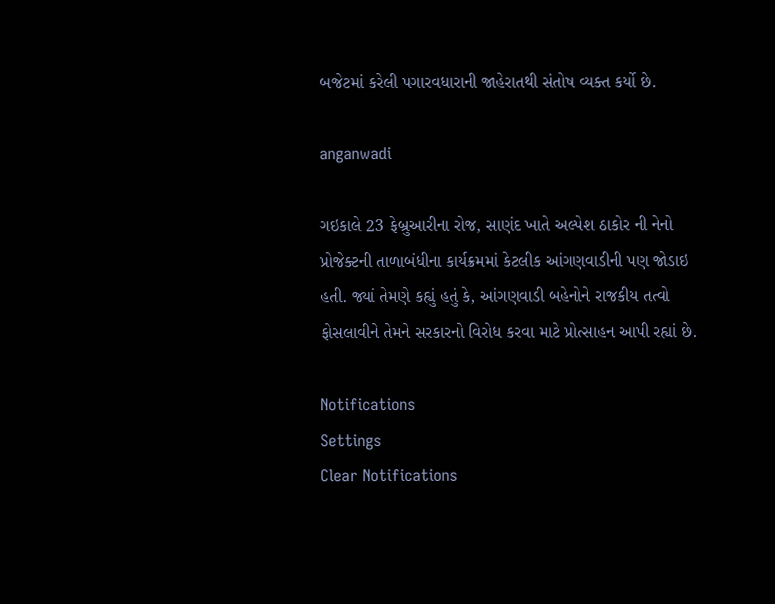બજેટમાં કરેલી પગારવધારાની જાહેરાતથી સંતોષ વ્યક્ત કર્યો છે.

anganwadi

ગઇકાલે 23 ફેબ્રુઆરીના રોજ, સાણંદ ખાતે અલ્પેશ ઠાકોર ની નેનો પ્રોજેક્ટની તાળાબંધીના કાર્યક્રમમાં કેટલીક આંગણવાડીની પણ જોડાઇ હતી. જ્યાં તેમણે કહ્યું હતું કે, આંગણવાડી બહેનોને રાજકીય તત્વો ફોસલાવીને તેમને સરકારનો વિરોધ કરવા માટે પ્રોત્સાહન આપી રહ્યાં છે.

Notifications
Settings
Clear Notifications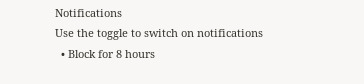Notifications
Use the toggle to switch on notifications
  • Block for 8 hours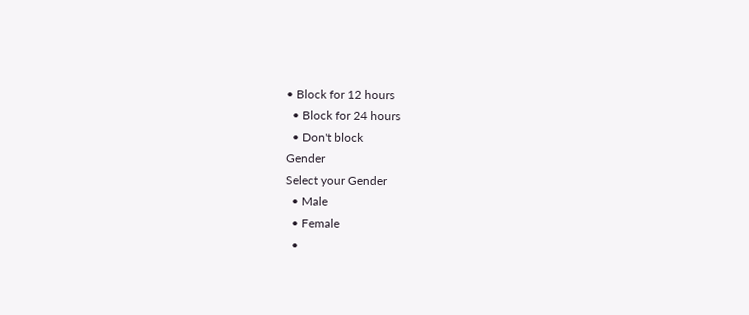• Block for 12 hours
  • Block for 24 hours
  • Don't block
Gender
Select your Gender
  • Male
  • Female
  •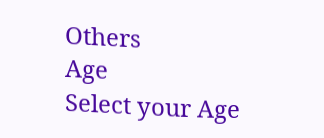Others
Age
Select your Age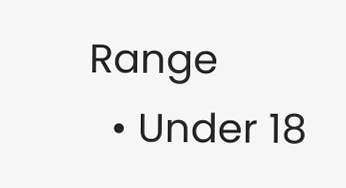Range
  • Under 18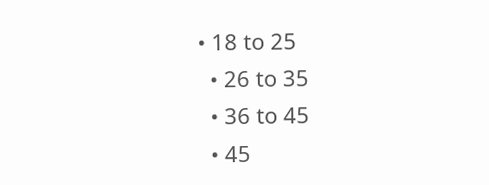• 18 to 25
  • 26 to 35
  • 36 to 45
  • 45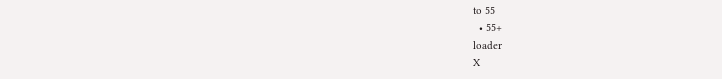to 55
  • 55+
loader
X